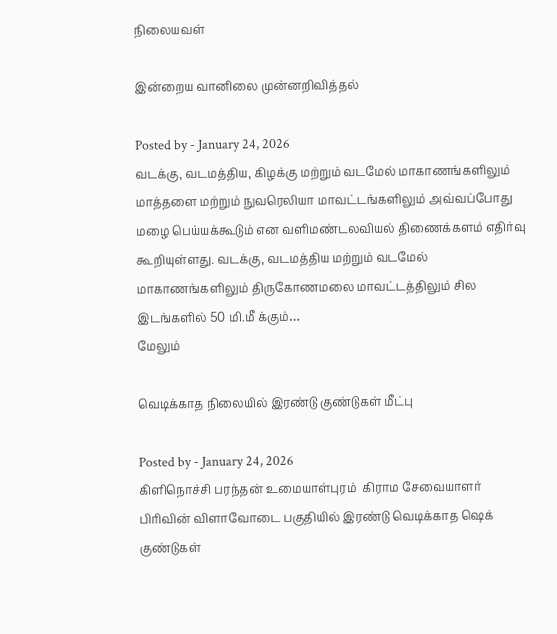நிலையவள்

இன்றைய வானிலை முன்னறிவித்தல்

Posted by - January 24, 2026
வடக்கு, வடமத்திய, கிழக்கு மற்றும் வடமேல் மாகாணங்களிலும் மாத்தளை மற்றும் நுவரெலியா மாவட்டங்களிலும் அவ்வப்போது மழை பெய்யக்கூடும் என வளிமண்டலவியல் திணைக்களம் எதிர்வு கூறியுள்ளது. வடக்கு, வடமத்திய மற்றும் வடமேல் மாகாணங்களிலும் திருகோணமலை மாவட்டத்திலும் சில இடங்களில் 50 மி.மீ க்கும்…
மேலும்

வெடிக்காத நிலையில் இரண்டு குண்டுகள் மீட்பு

Posted by - January 24, 2026
கிளிநொச்சி பரந்தன் உமையாள்புரம்  கிராம சேவையாளர் பிரிவின் விளாவோடை பகுதியில் இரண்டு வெடிக்காத ஷெக் குண்டுகள்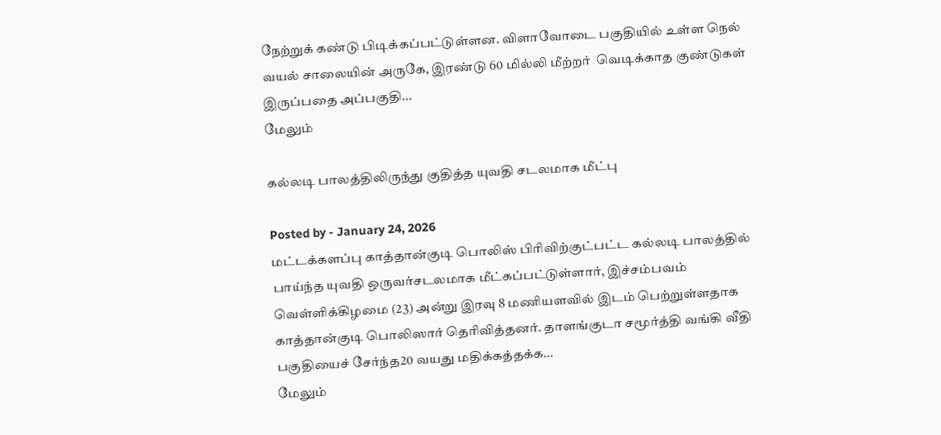நேற்றுக் கண்டு பிடிக்கப்பட்டுள்ளன. விளாவோடை பகுதியில் உள்ள நெல் வயல் சாலையின் அருகே, இரண்டு 60 மில்லி மீற்றர்  வெடிக்காத குண்டுகள் இருப்பதை அப்பகுதி…
மேலும்

கல்லடி பாலத்திலிருந்து குதித்த யுவதி சடலமாக மீட்பு

Posted by - January 24, 2026
மட்டக்களப்பு காத்தான்குடி பொலிஸ் பிரிவிற்குட்பட்ட கல்லடி பாலத்தில் பாய்ந்த யுவதி ஒருவர்சடலமாக மீட்கப்பட்டுள்ளார், இச்சம்பவம் வெள்ளிக்கிழமை (23) அன்று இரவு 8 மணியளவில் இடம் பெற்றுள்ளதாக காத்தான்குடி பொலிஸார் தெரிவித்தனர். தாளங்குடா சமூர்த்தி வங்கி வீதி பகுதியைச் சேர்ந்த20 வயது மதிக்கத்தக்க…
மேலும்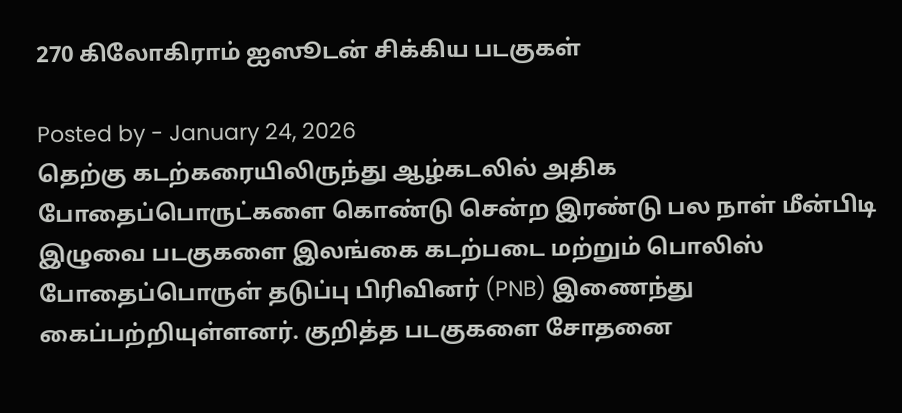270 கிலோகிராம் ஐஸூடன் சிக்கிய படகுகள்

Posted by - January 24, 2026
தெற்கு கடற்கரையிலிருந்து ஆழ்கடலில் அதிக போதைப்பொருட்களை கொண்டு சென்ற இரண்டு பல நாள் மீன்பிடி இழுவை படகுகளை இலங்கை கடற்படை மற்றும் பொலிஸ் போதைப்பொருள் தடுப்பு பிரிவினர் (PNB) இணைந்து  கைப்பற்றியுள்ளனர். குறித்த படகுகளை சோதனை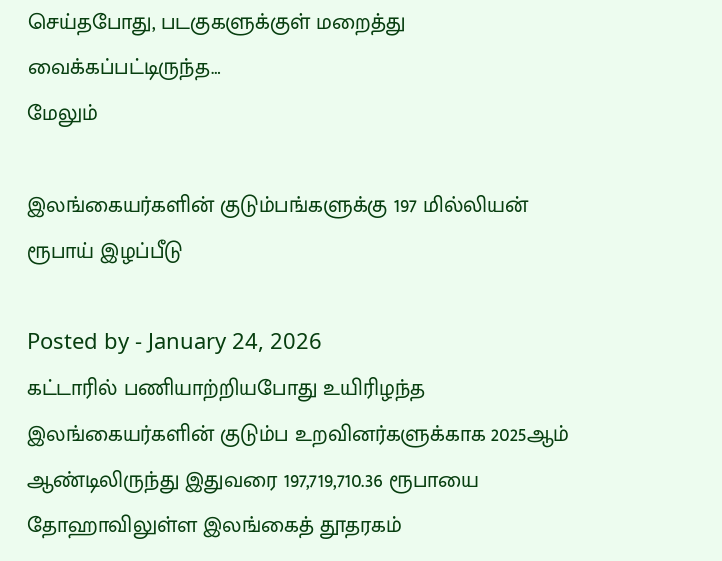செய்தபோது, படகுகளுக்குள் மறைத்து வைக்கப்பட்டிருந்த…
மேலும்

இலங்கையர்களின் குடும்பங்களுக்கு 197 மில்லியன் ரூபாய் இழப்பீடு

Posted by - January 24, 2026
கட்டாரில் பணியாற்றியபோது உயிரிழந்த இலங்கையர்களின் குடும்ப உறவினர்களுக்காக 2025ஆம் ஆண்டிலிருந்து இதுவரை 197,719,710.36 ரூபாயை  தோஹாவிலுள்ள இலங்கைத் தூதரகம்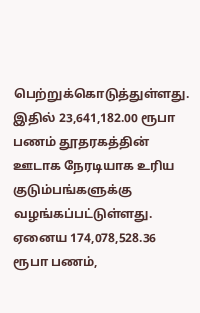பெற்றுக்கொடுத்துள்ளது. இதில் 23,641,182.00 ரூபா பணம் தூதரகத்தின் ஊடாக நேரடியாக உரிய குடும்பங்களுக்கு வழங்கப்பட்டுள்ளது. ஏனைய 174,078,528.36 ரூபா பணம்,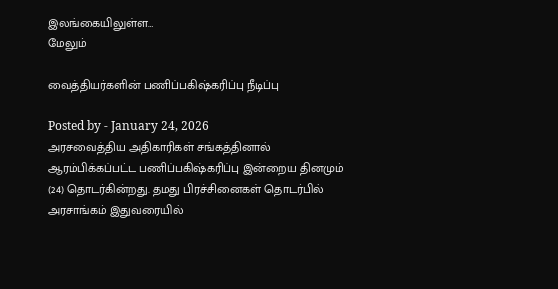இலங்கையிலுள்ள…
மேலும்

வைத்தியர்களின் பணிப்பகிஷ்கரிப்பு நீடிப்பு

Posted by - January 24, 2026
அரசவைத்திய அதிகாரிகள் சங்கத்தினால் ஆரம்பிக்கப்பட்ட பணிப்பகிஷ்கரிப்பு இன்றைய தினமும் (24) தொடர்கின்றது. தமது பிரச்சினைகள் தொடர்பில் அரசாங்கம் இதுவரையில்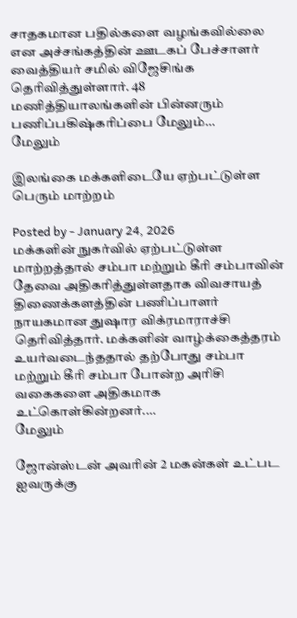சாதகமான பதில்களை வழங்கவில்லை என அச்சங்கத்தின் ஊடகப் பேச்சாளர் வைத்தியர் சமில் விஜேசிங்க தெரிவித்துள்ளார். 48 மணித்தியாலங்களின் பின்னரும் பணிப்பகிஷ்கரிப்பை மேலும்…
மேலும்

இலங்கை மக்களிடையே ஏற்பட்டுள்ள பெரும் மாற்றம்

Posted by - January 24, 2026
மக்களின் நுகர்வில் ஏற்பட்டுள்ள மாற்றத்தால் சம்பா மற்றும் கீரி சம்பாவின் தேவை அதிகரித்துள்ளதாக விவசாயத் திணைக்களத்தின் பணிப்பாளர் நாயகமான துஷார விக்ரமாராச்சி தெரிவித்தார். மக்களின் வாழ்க்கைத்தரம் உயர்வடைந்ததால் தற்போது சம்பா மற்றும் கீரி சம்பா போன்ற அரிசி வகைகளை அதிகமாக உட்கொள்கின்றனர்.…
மேலும்

ஜோன்ஸ்டன் அவரின் 2 மகன்கள் உட்பட ஐவருக்கு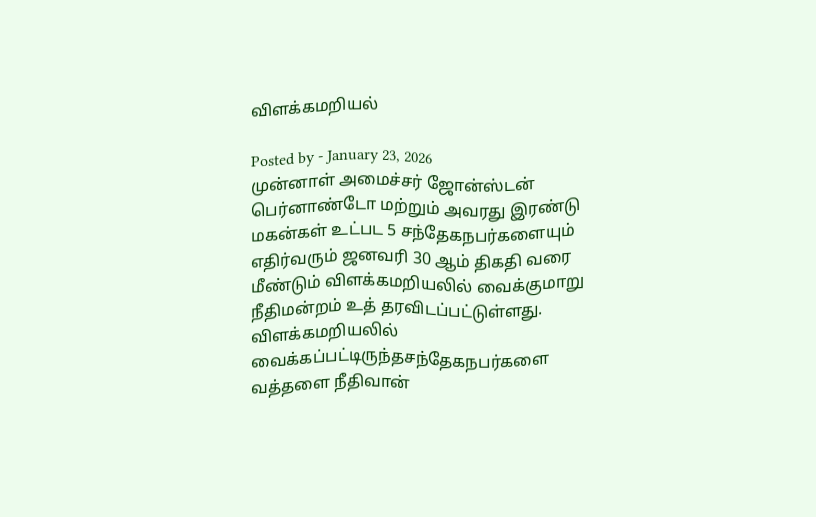விளக்கமறியல்

Posted by - January 23, 2026
முன்னாள் அமைச்சர் ஜோன்ஸ்டன் பெர்னாண்டோ மற்றும் அவரது இரண்டு மகன்கள் உட்பட 5 சந்தேகநபர்களையும் எதிர்வரும் ஜனவரி 30 ஆம் திகதி வரை மீண்டும் விளக்கமறியலில் வைக்குமாறு நீதிமன்றம் உத் தரவிடப்பட்டுள்ளது. விளக்கமறியலில் வைக்கப்பட்டிருந்தசந்தேகநபர்களை வத்தளை நீதிவான்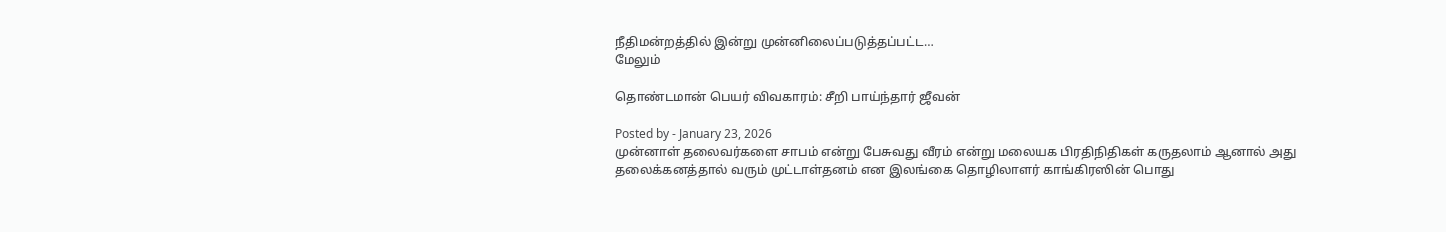நீதிமன்றத்தில் இன்று முன்னிலைப்படுத்தப்பட்ட…
மேலும்

தொண்டமான் பெயர் விவகாரம்: சீறி பாய்ந்தார் ஜீவன்

Posted by - January 23, 2026
முன்னாள் தலைவர்களை சாபம் என்று பேசுவது வீரம் என்று மலையக பிரதிநிதிகள் கருதலாம் ஆனால் அது  தலைக்கனத்தால் வரும் முட்டாள்தனம் என இலங்கை தொழிலாளர் காங்கிரஸின் பொது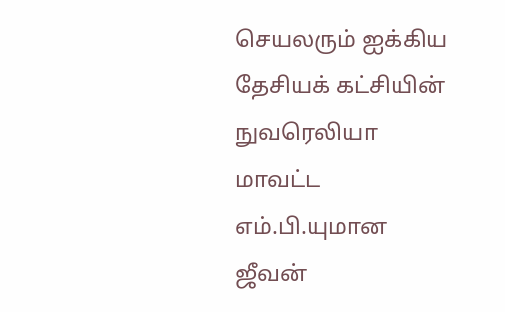செயலரும் ஐக்கிய தேசியக் கட்சியின் நுவரெலியா மாவட்ட எம்.பி.யுமான ஜீவன்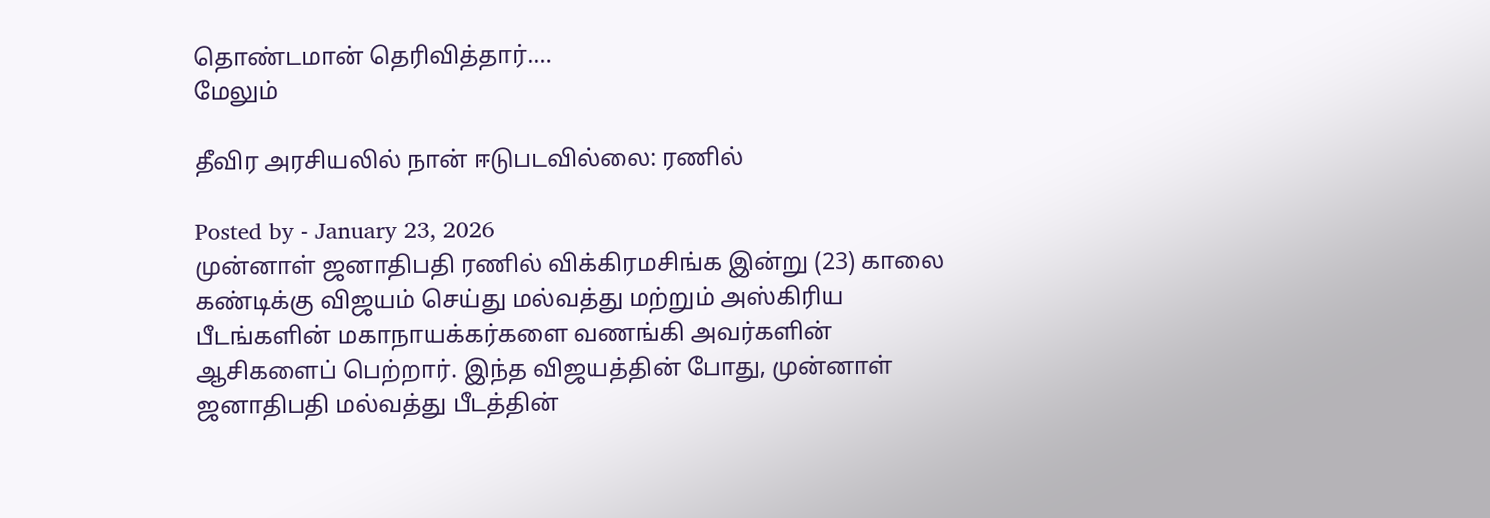தொண்டமான் தெரிவித்தார்.…
மேலும்

தீவிர அரசியலில் நான் ஈடுபடவில்லை: ரணில்

Posted by - January 23, 2026
முன்னாள் ஜனாதிபதி ரணில் விக்கிரமசிங்க இன்று (23) காலை கண்டிக்கு விஜயம் செய்து மல்வத்து மற்றும் அஸ்கிரிய பீடங்களின் மகாநாயக்கர்களை வணங்கி அவர்களின் ஆசிகளைப் பெற்றார். இந்த விஜயத்தின் போது, முன்னாள் ஜனாதிபதி மல்வத்து பீடத்தின்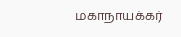மகாநாயக்கர்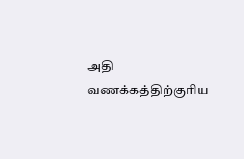அதி வணக்கத்திற்குரிய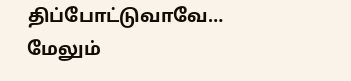திப்போட்டுவாவே…
மேலும்